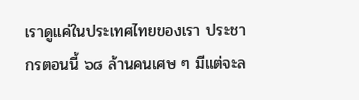เราดูแค่ในประเทศไทยของเรา ประชากรตอนนี้ ๖๘ ล้านคนเศษ ๆ มีแต่จะล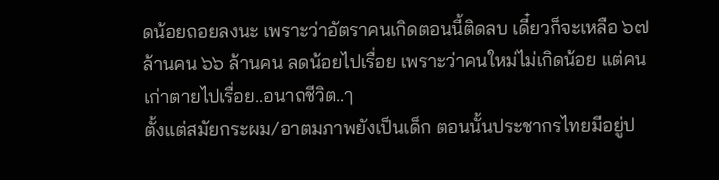ดน้อยถอยลงนะ เพราะว่าอัตราคนเกิดตอนนี้ติดลบ เดี๋ยวก็จะเหลือ ๖๗ ล้านคน ๖๖ ล้านคน ลดน้อยไปเรื่อย เพราะว่าคนใหม่ไม่เกิดน้อย แต่คนเก่าตายไปเรื่อย..อนาถชีวิต..ๅ
ตั้งแต่สมัยกระผม/อาตมภาพยังเป็นเด็ก ตอนนั้นประชากรไทยมีอยู่ป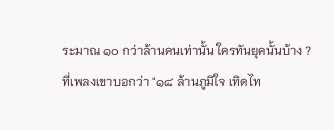ระมาณ ๑๐ กว่าล้านคนเท่านั้น ใครทันยุคนั้นบ้าง ? ที่เพลงเขาบอกว่า "๑๘ ล้านภูมิใจ เทิดไท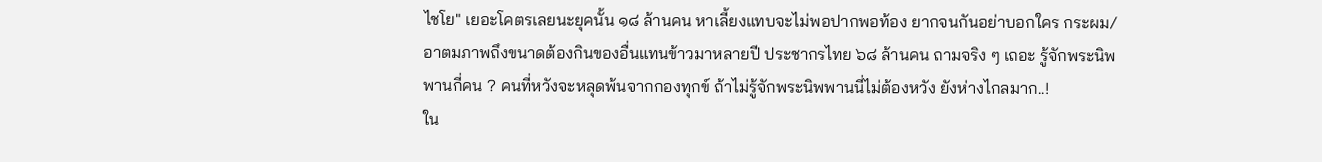ไชโย" เยอะโคตรเลยนะยุคนั้น ๑๘ ล้านคน หาเลี้ยงแทบจะไม่พอปากพอท้อง ยากจนกันอย่าบอกใคร กระผม/อาตมภาพถึงขนาดต้องกินของอื่นแทนข้าวมาหลายปี ประชากรไทย ๖๘ ล้านคน ถามจริง ๆ เถอะ รู้จักพระนิพพานกี่คน ? คนที่หวังจะหลุดพ้นจากกองทุกข์ ถ้าไม่รู้จักพระนิพพานนี่ไม่ต้องหวัง ยังห่างไกลมาก..!
ใน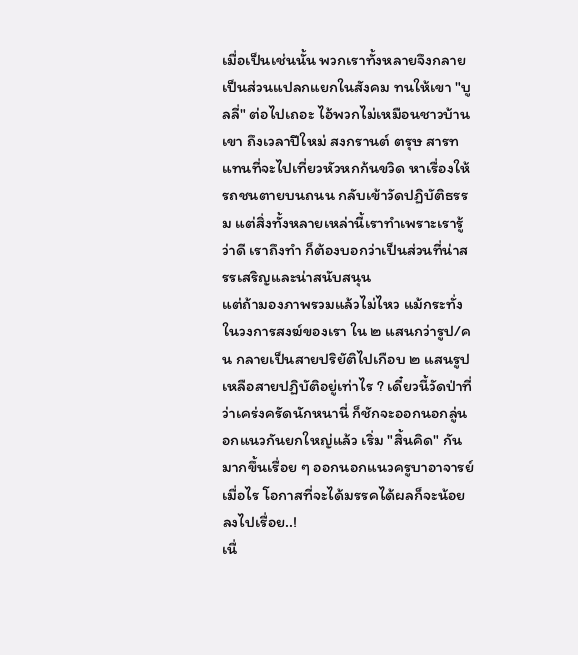เมื่อเป็นเช่นนั้น พวกเราทั้งหลายจึงกลายเป็นส่วนแปลกแยกในสังคม ทนให้เขา "บูลลี่" ต่อไปเถอะ ไอ้พวกไม่เหมือนชาวบ้านเขา ถึงเวลาปีใหม่ สงกรานต์ ตรุษ สารท แทนที่จะไปเที่ยวหัวหกก้นขวิด หาเรื่องให้รถชนตายบนถนน กลับเข้าวัดปฏิบัติธรรม แต่สิ่งทั้งหลายเหล่านี้เราทำเพราะเรารู้ว่าดี เราถึงทำ ก็ต้องบอกว่าเป็นส่วนที่น่าสรรเสริญและน่าสนับสนุน
แต่ถ้ามองภาพรวมแล้วไม่ไหว แม้กระทั่งในวงการสงฆ์ของเรา ใน ๒ แสนกว่ารูป/คน กลายเป็นสายปริยัติไปเกือบ ๒ แสนรูป เหลือสายปฏิบัติอยู่เท่าไร ? เดี๋ยวนี้วัดป่าที่ว่าเคร่งครัดนักหนานี่ ก็ชักจะออกนอกลู่นอกแนวกันยกใหญ่แล้ว เริ่ม "สิ้นคิด" กันมากขึ้นเรื่อย ๆ ออกนอกแนวครูบาอาจารย์เมื่อไร โอกาสที่จะได้มรรคได้ผลก็จะน้อยลงไปเรื่อย..!
เนื่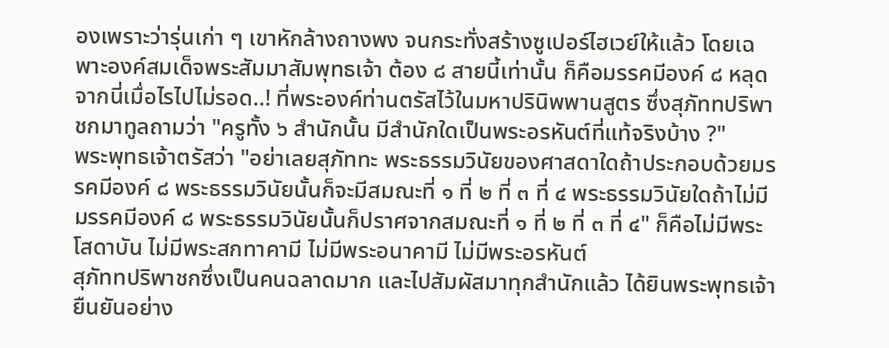องเพราะว่ารุ่นเก่า ๆ เขาหักล้างถางพง จนกระทั่งสร้างซูเปอร์ไฮเวย์ให้แล้ว โดยเฉพาะองค์สมเด็จพระสัมมาสัมพุทธเจ้า ต้อง ๘ สายนี้เท่านั้น ก็คือมรรคมีองค์ ๘ หลุดจากนี่เมื่อไรไปไม่รอด..! ที่พระองค์ท่านตรัสไว้ในมหาปรินิพพานสูตร ซึ่งสุภัททปริพาชกมาทูลถามว่า "ครูทั้ง ๖ สำนักนั้น มีสำนักใดเป็นพระอรหันต์ที่แท้จริงบ้าง ?"
พระพุทธเจ้าตรัสว่า "อย่าเลยสุภัททะ พระธรรมวินัยของศาสดาใดถ้าประกอบด้วยมรรคมีองค์ ๘ พระธรรมวินัยนั้นก็จะมีสมณะที่ ๑ ที่ ๒ ที่ ๓ ที่ ๔ พระธรรมวินัยใดถ้าไม่มีมรรคมีองค์ ๘ พระธรรมวินัยนั้นก็ปราศจากสมณะที่ ๑ ที่ ๒ ที่ ๓ ที่ ๔" ก็คือไม่มีพระโสดาบัน ไม่มีพระสกทาคามี ไม่มีพระอนาคามี ไม่มีพระอรหันต์
สุภัททปริพาชกซึ่งเป็นคนฉลาดมาก และไปสัมผัสมาทุกสำนักแล้ว ได้ยินพระพุทธเจ้ายืนยันอย่าง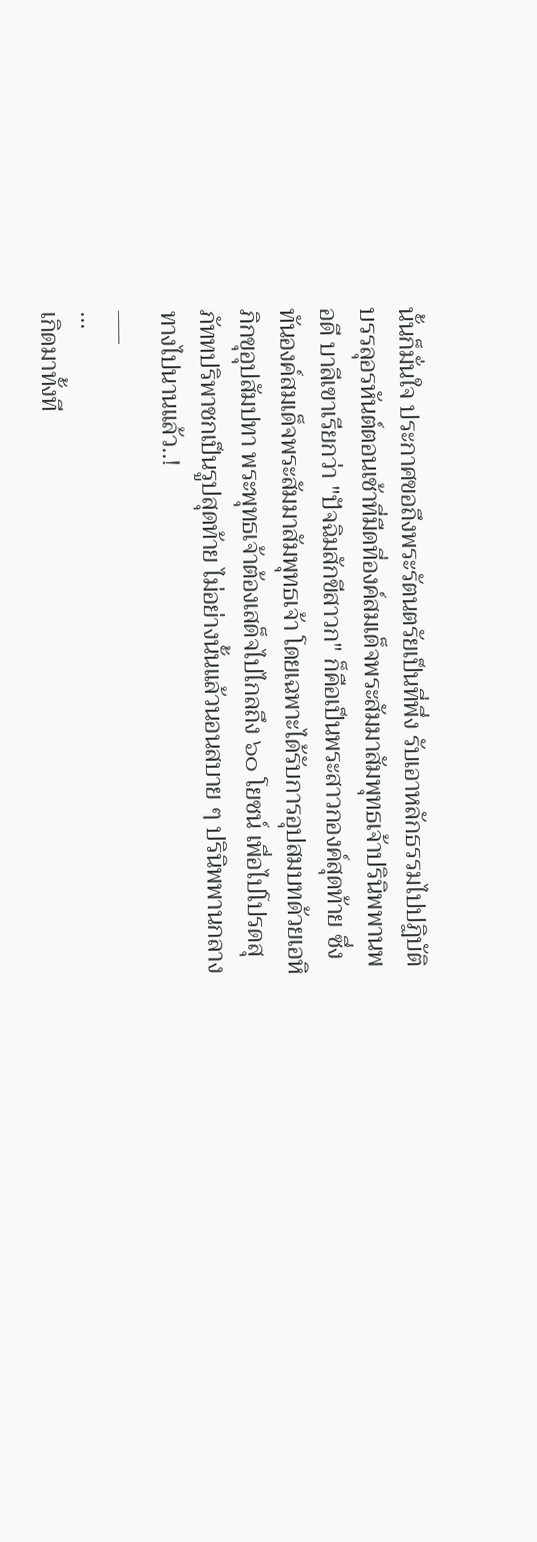นั้นก็มั่นใจ ประกาศขอถึงพระรัตนตรัยเป็นที่พึ่ง รับเอาหลักธรรมไปปฏิบัติ บรรลุอรหันต์ตอนเช้าที่มืดที่องค์สมเด็จพระสัมมาสัมพุทธเจ้าปรินิพพานพอดี บาลีเขาเรียกว่า "ปัจฉิมสักขีสาวก" ก็คือเป็นพระสาวกองค์สุดท้าย ซึ่งทันองค์สมเด็จพระสัมมาสัมพุทธเจ้า โดยเฉพาะได้รับการอุปสมบทด้วยเอหิภิกขุอุปสัมปทา พระพุทธเจ้าต้องเสด็จไปไกลถึง ๖๐ โยชน์ เพื่อไปโปรดสุภัททปริพาชกเป็นรูปสุดท้าย ไม่อย่างนั้นแล้วนอนสบาย ๆ ปรินิพพานกลางทางไปนานแล้ว..!
___
...
เกิดมาทั้งที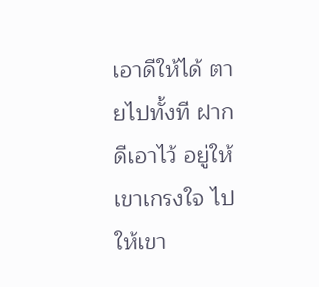เอาดีให้ได้ ตายไปทั้งที ฝากดีเอาไว้ อยู่ให้เขาเกรงใจ ไปให้เขา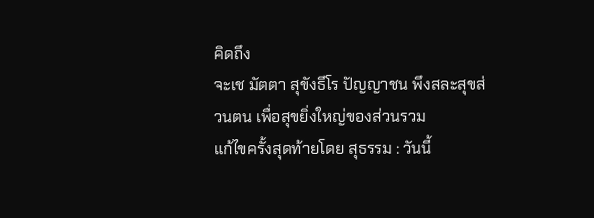คิดถึง
จะเช มัตตา สุขังธีโร ปัญญาชน พึงสละสุขส่วนตน เพื่อสุขยิ่งใหญ่ของส่วนรวม
แก้ไขครั้งสุดท้ายโดย สุธรรม : วันนี้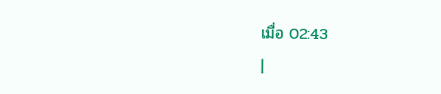เมื่อ 02:43
|